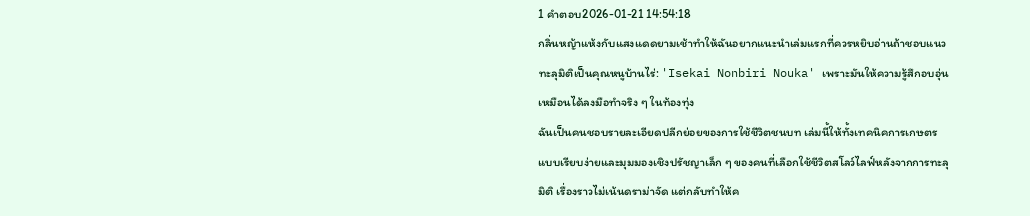1 คำตอบ2026-01-21 14:54:18
กลิ่นหญ้าแห้งกับแสงแดดยามเช้าทำให้ฉันอยากแนะนำเล่มแรกที่ควรหยิบอ่านถ้าชอบแนวทะลุมิติเป็นคุณหนูบ้านไร่: 'Isekai Nonbiri Nouka' เพราะมันให้ความรู้สึกอบอุ่นเหมือนได้ลงมือทำจริง ๆ ในท้องทุ่ง
ฉันเป็นคนชอบรายละเอียดปลีกย่อยของการใช้ชีวิตชนบท เล่มนี้ให้ทั้งเทคนิคการเกษตรแบบเรียบง่ายและมุมมองเชิงปรัชญาเล็ก ๆ ของคนที่เลือกใช้ชีวิตสโลว์ไลฟ์หลังจากการทะลุมิติ เรื่องราวไม่เน้นดราม่าจัด แต่กลับทำให้ค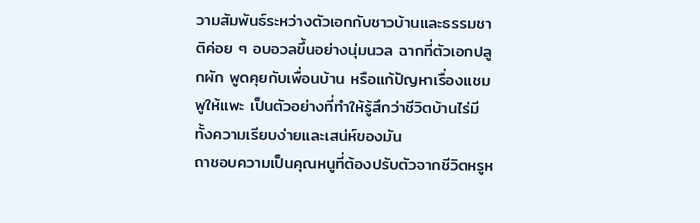วามสัมพันธ์ระหว่างตัวเอกกับชาวบ้านและธรรมชาติค่อย ๆ อบอวลขึ้นอย่างนุ่มนวล ฉากที่ตัวเอกปลูกผัก พูดคุยกับเพื่อนบ้าน หรือแก้ปัญหาเรื่องแชมพูให้แพะ เป็นตัวอย่างที่ทำให้รู้สึกว่าชีวิตบ้านไร่มีทั้งความเรียบง่ายและเสน่ห์ของมัน
ถาชอบความเป็นคุณหนูที่ต้องปรับตัวจากชีวิตหรูห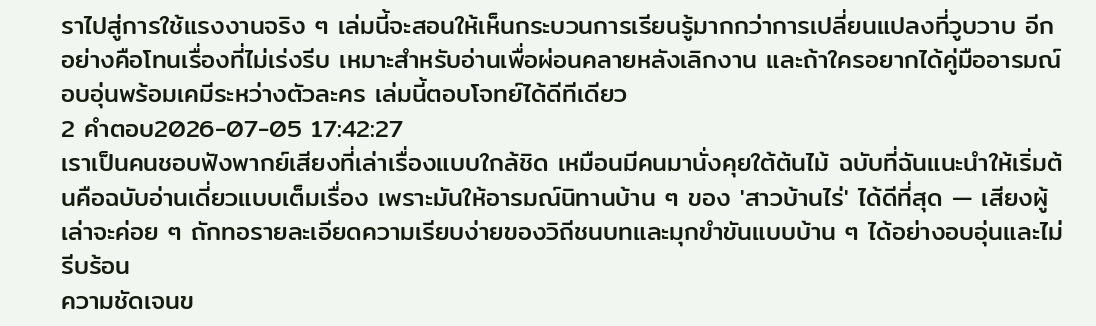ราไปสู่การใช้แรงงานจริง ๆ เล่มนี้จะสอนให้เห็นกระบวนการเรียนรู้มากกว่าการเปลี่ยนแปลงที่วูบวาบ อีกอย่างคือโทนเรื่องที่ไม่เร่งรีบ เหมาะสำหรับอ่านเพื่อผ่อนคลายหลังเลิกงาน และถ้าใครอยากได้คู่มืออารมณ์อบอุ่นพร้อมเคมีระหว่างตัวละคร เล่มนี้ตอบโจทย์ได้ดีทีเดียว
2 คำตอบ2026-07-05 17:42:27
เราเป็นคนชอบฟังพากย์เสียงที่เล่าเรื่องแบบใกล้ชิด เหมือนมีคนมานั่งคุยใต้ต้นไม้ ฉบับที่ฉันแนะนำให้เริ่มต้นคือฉบับอ่านเดี่ยวแบบเต็มเรื่อง เพราะมันให้อารมณ์นิทานบ้าน ๆ ของ 'สาวบ้านไร่' ได้ดีที่สุด — เสียงผู้เล่าจะค่อย ๆ ถักทอรายละเอียดความเรียบง่ายของวิถีชนบทและมุกขำขันแบบบ้าน ๆ ได้อย่างอบอุ่นและไม่รีบร้อน
ความชัดเจนข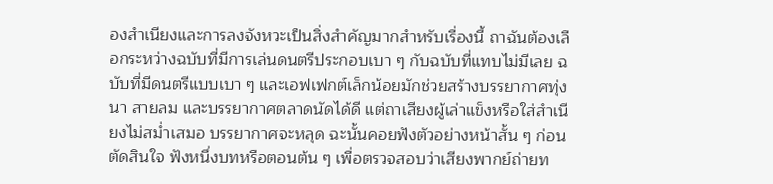องสำเนียงและการลงจังหวะเป็นสิ่งสำคัญมากสำหรับเรื่องนี้ ถาฉันต้องเลือกระหว่างฉบับที่มีการเล่นดนตรีประกอบเบา ๆ กับฉบับที่แทบไม่มีเลย ฉบับที่มีดนตรีแบบเบา ๆ และเอฟเฟกต์เล็กน้อยมักช่วยสร้างบรรยากาศทุ่งนา สายลม และบรรยากาศตลาดนัดได้ดี แต่ถาเสียงผู้เล่าแข็งหรือใส่สำเนียงไม่สม่ำเสมอ บรรยากาศจะหลุด ฉะนั้นคอยฟังตัวอย่างหน้าสั้น ๆ ก่อนตัดสินใจ ฟังหนึ่งบทหรือตอนต้น ๆ เพื่อตรวจสอบว่าเสียงพากย์ถ่ายท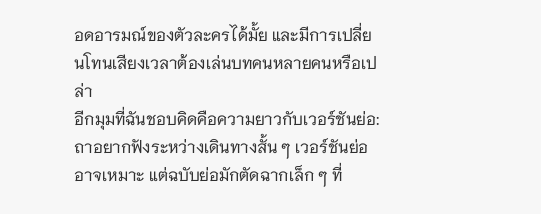อดอารมณ์ของตัวละครได้มั้ย และมีการเปลี่ยนโทนเสียงเวลาต้องเล่นบทคนหลายคนหรือเปล่า
อีกมุมที่ฉันชอบคิดคือความยาวกับเวอร์ชันย่อ: ถาอยากฟังระหว่างเดินทางสั้น ๆ เวอร์ชันย่ออาจเหมาะ แต่ฉบับย่อมักตัดฉากเล็ก ๆ ที่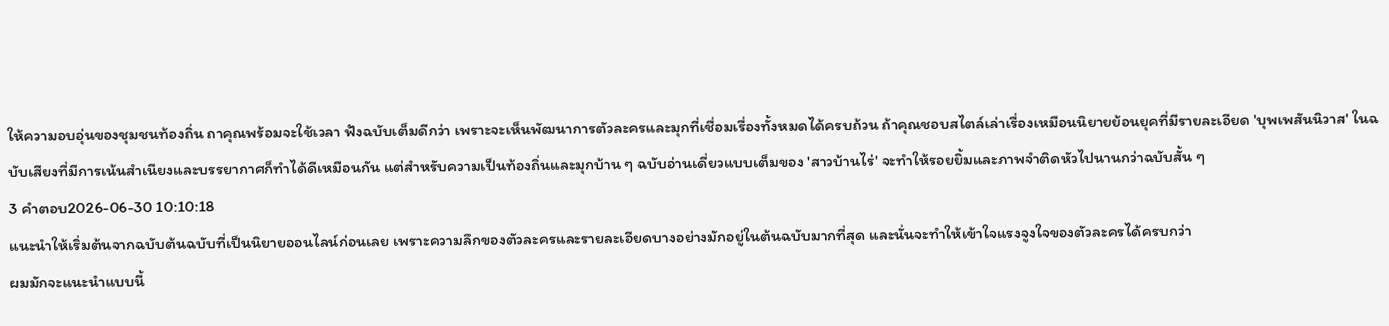ให้ความอบอุ่นของชุมชนท้องถิ่น ถาคุณพร้อมจะใช้เวลา ฟังฉบับเต็มดีกว่า เพราะจะเห็นพัฒนาการตัวละครและมุกที่เชื่อมเรื่องทั้งหมดได้ครบถ้วน ถ้าคุณชอบสไตล์เล่าเรื่องเหมือนนิยายย้อนยุคที่มีรายละเอียด 'บุพเพสันนิวาส' ในฉบับเสียงที่มีการเน้นสำเนียงและบรรยากาศก็ทำได้ดีเหมือนกัน แต่สำหรับความเป็นท้องถิ่นและมุกบ้าน ๆ ฉบับอ่านเดี่ยวแบบเต็มของ 'สาวบ้านไร่' จะทำให้รอยยิ้มและภาพจำติดหัวไปนานกว่าฉบับสั้น ๆ
3 คำตอบ2026-06-30 10:10:18
แนะนำให้เริ่มต้นจากฉบับต้นฉบับที่เป็นนิยายออนไลน์ก่อนเลย เพราะความลึกของตัวละครและรายละเอียดบางอย่างมักอยู่ในต้นฉบับมากที่สุด และนั่นจะทำให้เข้าใจแรงจูงใจของตัวละครได้ครบกว่า
ผมมักจะแนะนำแบบนี้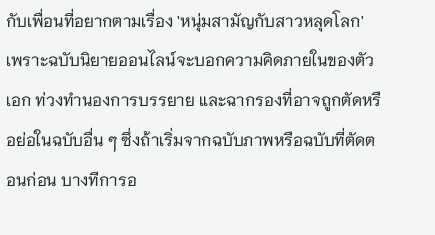กับเพื่อนที่อยากตามเรื่อง 'หนุ่มสามัญกับสาวหลุดโลก' เพราะฉบับนิยายออนไลน์จะบอกความคิดภายในของตัวเอก ท่วงทำนองการบรรยาย และฉากรองที่อาจถูกตัดหรือย่อในฉบับอื่น ๆ ซึ่งถ้าเริ่มจากฉบับภาพหรือฉบับที่ตัดตอนก่อน บางทีการอ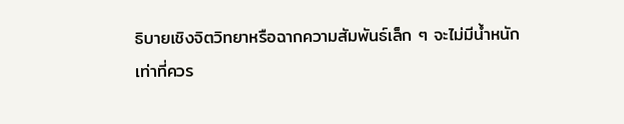ธิบายเชิงจิตวิทยาหรือฉากความสัมพันธ์เล็ก ๆ จะไม่มีน้ำหนักเท่าที่ควร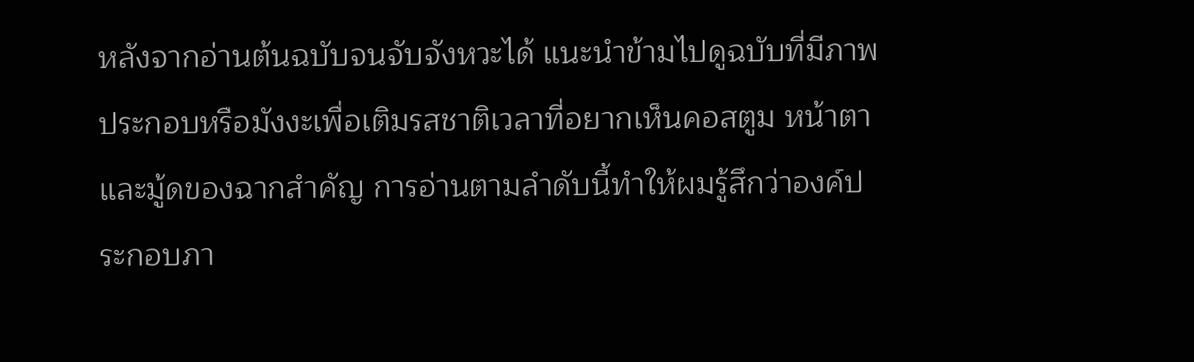หลังจากอ่านต้นฉบับจนจับจังหวะได้ แนะนำข้ามไปดูฉบับที่มีภาพประกอบหรือมังงะเพื่อเติมรสชาติเวลาที่อยากเห็นคอสตูม หน้าตาและมู้ดของฉากสำคัญ การอ่านตามลำดับนี้ทำให้ผมรู้สึกว่าองค์ประกอบภา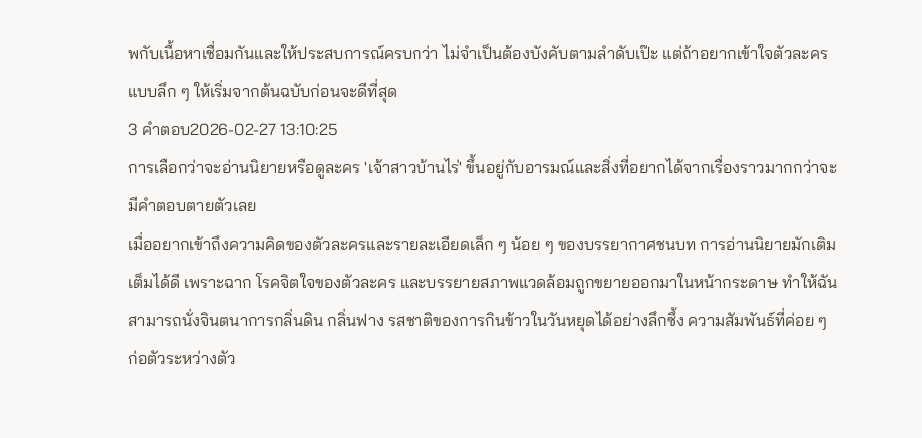พกับเนื้อหาเชื่อมกันและให้ประสบการณ์ครบกว่า ไม่จำเป็นต้องบังคับตามลำดับเป๊ะ แต่ถ้าอยากเข้าใจตัวละครแบบลึก ๆ ให้เริ่มจากต้นฉบับก่อนจะดีที่สุด
3 คำตอบ2026-02-27 13:10:25
การเลือกว่าจะอ่านนิยายหรือดูละคร 'เจ้าสาวบ้านไร่' ขึ้นอยู่กับอารมณ์และสิ่งที่อยากได้จากเรื่องราวมากกว่าจะมีคำตอบตายตัวเลย
เมื่ออยากเข้าถึงความคิดของตัวละครและรายละเอียดเล็ก ๆ น้อย ๆ ของบรรยากาศชนบท การอ่านนิยายมักเติมเต็มได้ดี เพราะฉาก โรคจิตใจของตัวละคร และบรรยายสภาพแวดล้อมถูกขยายออกมาในหน้ากระดาษ ทำให้ฉันสามารถนั่งจินตนาการกลิ่นดิน กลิ่นฟาง รสชาติของการกินข้าวในวันหยุดได้อย่างลึกซึ้ง ความสัมพันธ์ที่ค่อย ๆ ก่อตัวระหว่างตัว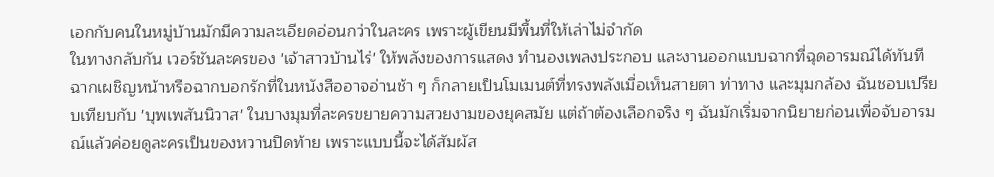เอกกับคนในหมู่บ้านมักมีความละเอียดอ่อนกว่าในละคร เพราะผู้เขียนมีพื้นที่ให้เล่าไม่จำกัด
ในทางกลับกัน เวอร์ชันละครของ 'เจ้าสาวบ้านไร่' ให้พลังของการแสดง ทำนองเพลงประกอบ และงานออกแบบฉากที่ฉุดอารมณ์ได้ทันที ฉากเผชิญหน้าหรือฉากบอกรักที่ในหนังสืออาจอ่านช้า ๆ ก็กลายเป็นโมเมนต์ที่ทรงพลังเมื่อเห็นสายตา ท่าทาง และมุมกล้อง ฉันชอบเปรียบเทียบกับ 'บุพเพสันนิวาส' ในบางมุมที่ละครขยายความสวยงามของยุคสมัย แต่ถ้าต้องเลือกจริง ๆ ฉันมักเริ่มจากนิยายก่อนเพื่อจับอารมณ์แล้วค่อยดูละครเป็นของหวานปิดท้าย เพราะแบบนี้จะได้สัมผัส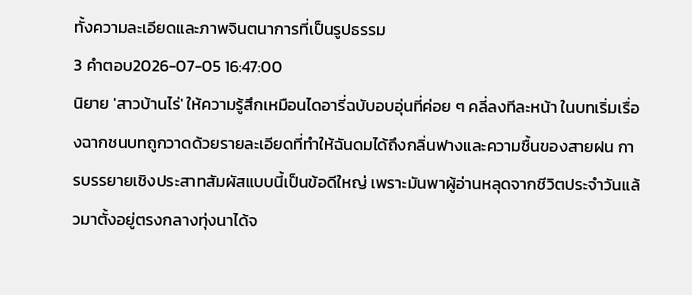ทั้งความละเอียดและภาพจินตนาการที่เป็นรูปธรรม
3 คำตอบ2026-07-05 16:47:00
นิยาย 'สาวบ้านไร่' ให้ความรู้สึกเหมือนไดอารี่ฉบับอบอุ่นที่ค่อย ๆ คลี่ลงทีละหน้า ในบทเริ่มเรื่องฉากชนบทถูกวาดด้วยรายละเอียดที่ทำให้ฉันดมได้ถึงกลิ่นฟางและความชื้นของสายฝน การบรรยายเชิงประสาทสัมผัสแบบนี้เป็นข้อดีใหญ่ เพราะมันพาผู้อ่านหลุดจากชีวิตประจำวันแล้วมาตั้งอยู่ตรงกลางทุ่งนาได้จ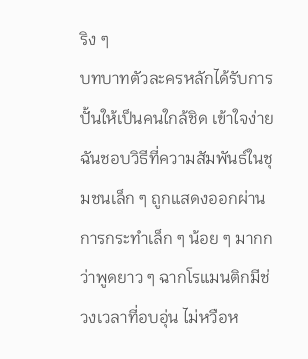ริง ๆ
บทบาทตัวละครหลักได้รับการปั้นให้เป็นคนใกล้ชิด เข้าใจง่าย ฉันชอบวิธีที่ความสัมพันธ์ในชุมชนเล็ก ๆ ถูกแสดงออกผ่านการกระทำเล็ก ๆ น้อย ๆ มากกว่าพูดยาว ๆ ฉากโรแมนติกมีช่วงเวลาที่อบอุ่น ไม่หวือห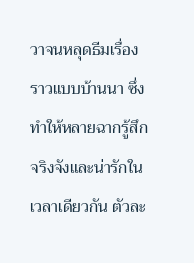วาจนหลุดธีมเรื่องราวแบบบ้านนา ซึ่งทำให้หลายฉากรู้สึกจริงจังและน่ารักในเวลาเดียวกัน ตัวละ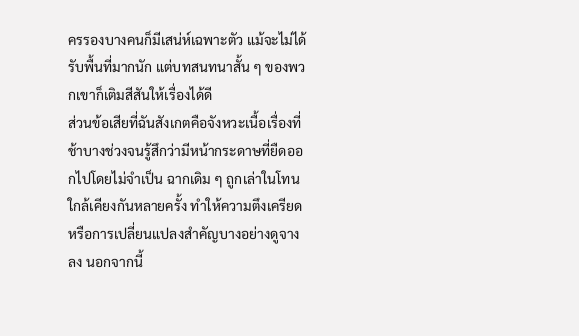ครรองบางคนก็มีเสน่ห์เฉพาะตัว แม้จะไม่ได้รับพื้นที่มากนัก แต่บทสนทนาสั้น ๆ ของพวกเขาก็เติมสีสันให้เรื่องได้ดี
ส่วนข้อเสียที่ฉันสังเกตคือจังหวะเนื้อเรื่องที่ช้าบางช่วงจนรู้สึกว่ามีหน้ากระดาษที่ยืดออกไปโดยไม่จำเป็น ฉากเดิม ๆ ถูกเล่าในโทนใกล้เคียงกันหลายครั้ง ทำให้ความตึงเครียดหรือการเปลี่ยนแปลงสำคัญบางอย่างดูจางลง นอกจากนี้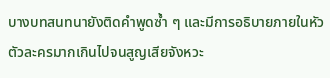บางบทสนทนายังติดคำพูดซ้ำ ๆ และมีการอธิบายภายในหัวตัวละครมากเกินไปจนสูญเสียจังหวะ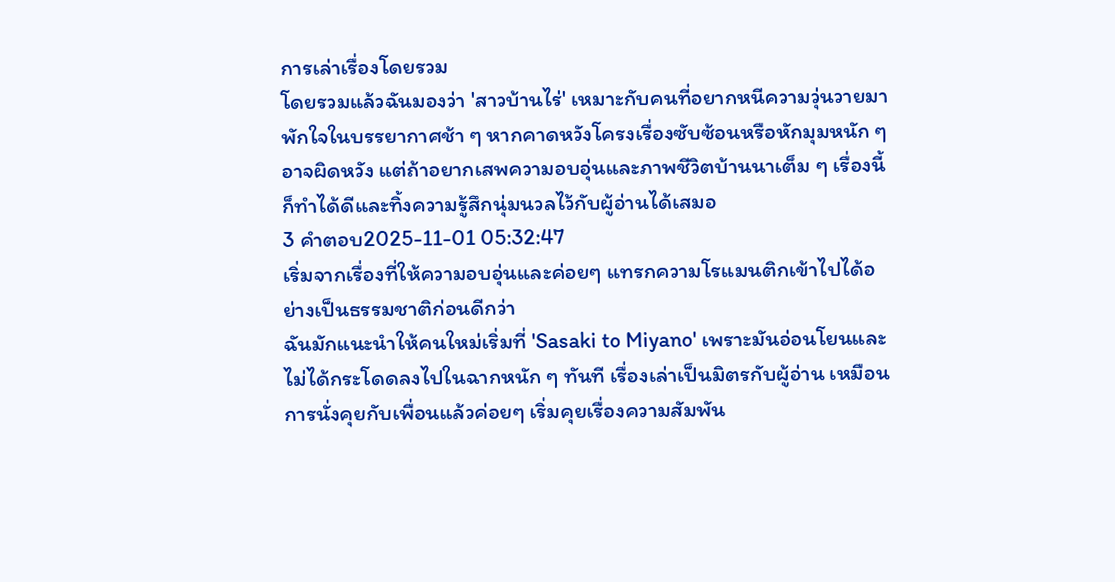การเล่าเรื่องโดยรวม
โดยรวมแล้วฉันมองว่า 'สาวบ้านไร่' เหมาะกับคนที่อยากหนีความวุ่นวายมาพักใจในบรรยากาศช้า ๆ หากคาดหวังโครงเรื่องซับซ้อนหรือหักมุมหนัก ๆ อาจผิดหวัง แต่ถ้าอยากเสพความอบอุ่นและภาพชีวิตบ้านนาเต็ม ๆ เรื่องนี้ก็ทำได้ดีและทิ้งความรู้สึกนุ่มนวลไว้กับผู้อ่านได้เสมอ
3 คำตอบ2025-11-01 05:32:47
เริ่มจากเรื่องที่ให้ความอบอุ่นและค่อยๆ แทรกความโรแมนติกเข้าไปได้อย่างเป็นธรรมชาติก่อนดีกว่า
ฉันมักแนะนำให้คนใหม่เริ่มที่ 'Sasaki to Miyano' เพราะมันอ่อนโยนและไม่ได้กระโดดลงไปในฉากหนัก ๆ ทันที เรื่องเล่าเป็นมิตรกับผู้อ่าน เหมือนการนั่งคุยกับเพื่อนแล้วค่อยๆ เริ่มคุยเรื่องความสัมพัน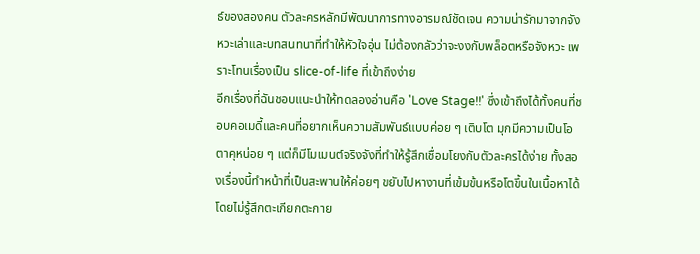ธ์ของสองคน ตัวละครหลักมีพัฒนาการทางอารมณ์ชัดเจน ความน่ารักมาจากจังหวะเล่าและบทสนทนาที่ทำให้หัวใจอุ่น ไม่ต้องกลัวว่าจะงงกับพล็อตหรือจังหวะ เพราะโทนเรื่องเป็น slice-of-life ที่เข้าถึงง่าย
อีกเรื่องที่ฉันชอบแนะนำให้ทดลองอ่านคือ 'Love Stage!!' ซึ่งเข้าถึงได้ทั้งคนที่ชอบคอเมดี้และคนที่อยากเห็นความสัมพันธ์แบบค่อย ๆ เติบโต มุกมีความเป็นโอตาคุหน่อย ๆ แต่ก็มีโมเมนต์จริงจังที่ทำให้รู้สึกเชื่อมโยงกับตัวละครได้ง่าย ทั้งสองเรื่องนี้ทำหน้าที่เป็นสะพานให้ค่อยๆ ขยับไปหางานที่เข้มข้นหรือโตขึ้นในเนื้อหาได้โดยไม่รู้สึกตะเกียกตะกาย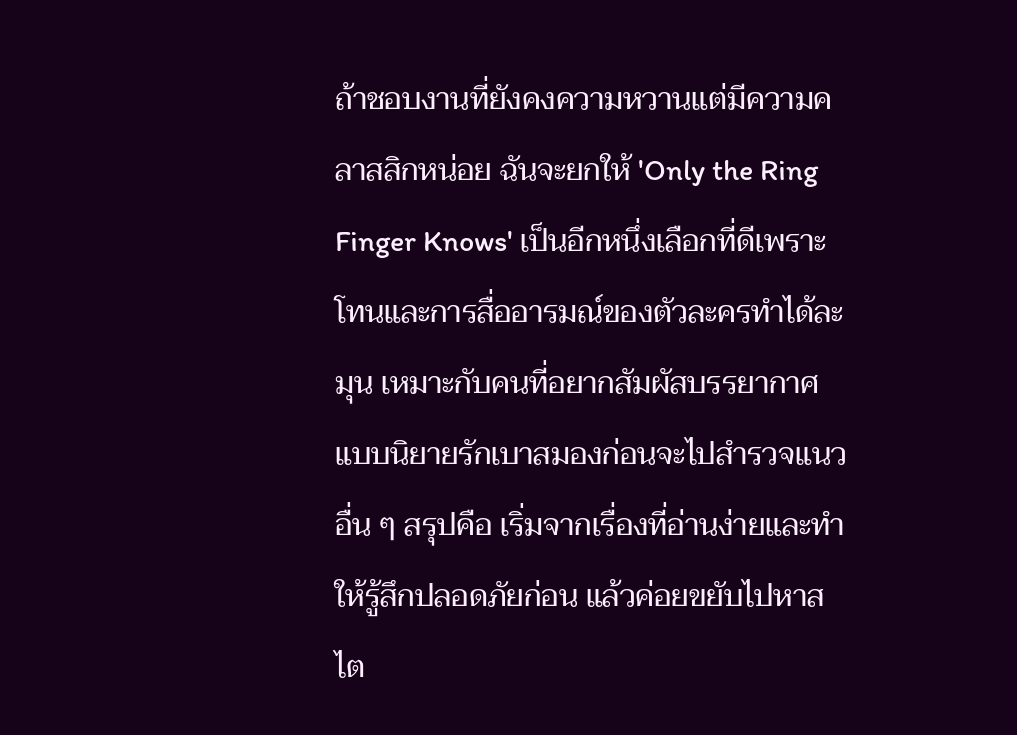ถ้าชอบงานที่ยังคงความหวานแต่มีความคลาสสิกหน่อย ฉันจะยกให้ 'Only the Ring Finger Knows' เป็นอีกหนึ่งเลือกที่ดีเพราะโทนและการสื่ออารมณ์ของตัวละครทำได้ละมุน เหมาะกับคนที่อยากสัมผัสบรรยากาศแบบนิยายรักเบาสมองก่อนจะไปสำรวจแนวอื่น ๆ สรุปคือ เริ่มจากเรื่องที่อ่านง่ายและทำให้รู้สึกปลอดภัยก่อน แล้วค่อยขยับไปหาสไต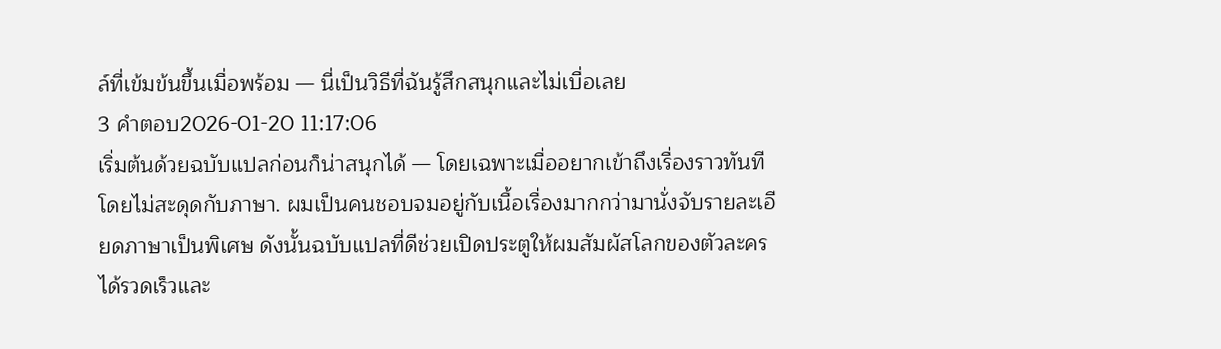ล์ที่เข้มข้นขึ้นเมื่อพร้อม — นี่เป็นวิธีที่ฉันรู้สึกสนุกและไม่เบื่อเลย
3 คำตอบ2026-01-20 11:17:06
เริ่มต้นด้วยฉบับแปลก่อนก็น่าสนุกได้ — โดยเฉพาะเมื่ออยากเข้าถึงเรื่องราวทันทีโดยไม่สะดุดกับภาษา. ผมเป็นคนชอบจมอยู่กับเนื้อเรื่องมากกว่ามานั่งจับรายละเอียดภาษาเป็นพิเศษ ดังนั้นฉบับแปลที่ดีช่วยเปิดประตูให้ผมสัมผัสโลกของตัวละครได้รวดเร็วและ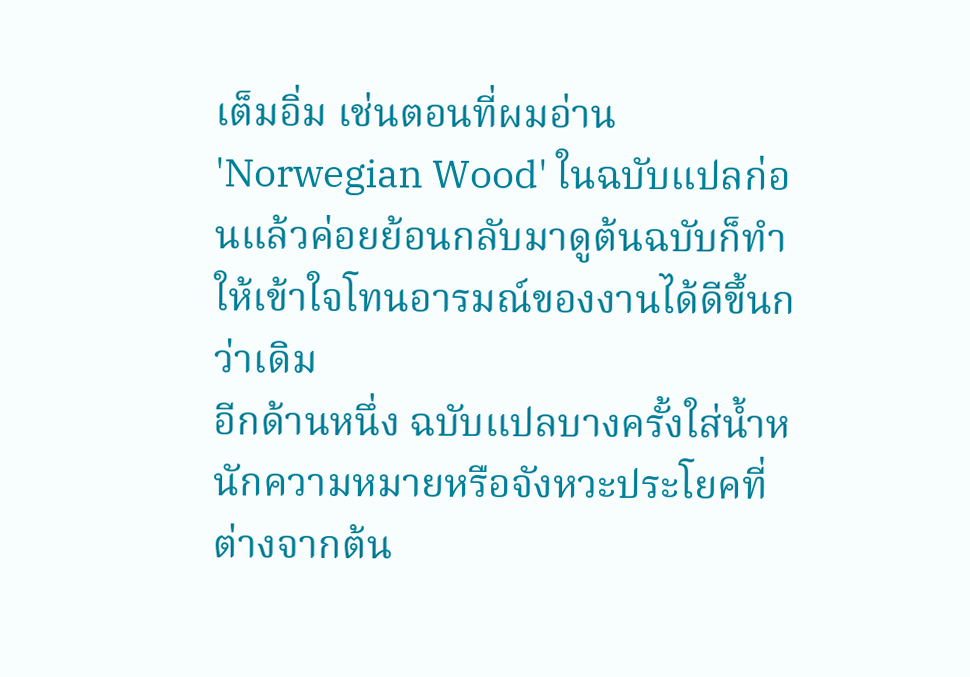เต็มอิ่ม เช่นตอนที่ผมอ่าน 'Norwegian Wood' ในฉบับแปลก่อนแล้วค่อยย้อนกลับมาดูต้นฉบับก็ทำให้เข้าใจโทนอารมณ์ของงานได้ดีขึ้นกว่าเดิม
อีกด้านหนึ่ง ฉบับแปลบางครั้งใส่น้ำหนักความหมายหรือจังหวะประโยคที่ต่างจากต้น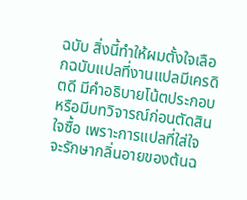ฉบับ สิ่งนี้ทำให้ผมตั้งใจเลือกฉบับแปลที่งานแปลมีเครดิตดี มีคำอธิบายโน้ตประกอบ หรือมีบทวิจารณ์ก่อนตัดสินใจซื้อ เพราะการแปลที่ใส่ใจจะรักษากลิ่นอายของต้นฉ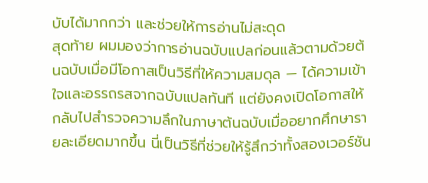บับได้มากกว่า และช่วยให้การอ่านไม่สะดุด
สุดท้าย ผมมองว่าการอ่านฉบับแปลก่อนแล้วตามด้วยต้นฉบับเมื่อมีโอกาสเป็นวิธีที่ให้ความสมดุล — ได้ความเข้าใจและอรรถรสจากฉบับแปลทันที แต่ยังคงเปิดโอกาสให้กลับไปสำรวจความลึกในภาษาต้นฉบับเมื่ออยากศึกษารายละเอียดมากขึ้น นี่เป็นวิธีที่ช่วยให้รู้สึกว่าทั้งสองเวอร์ชัน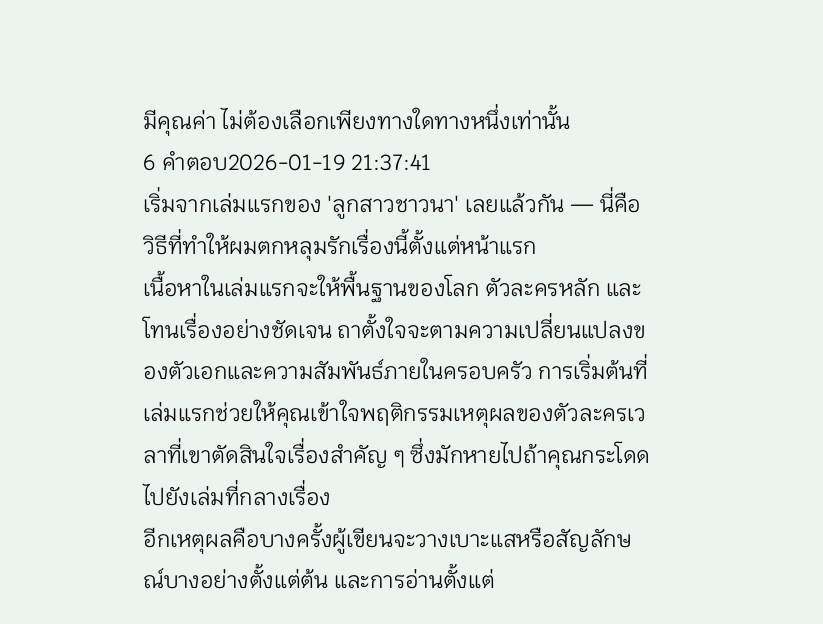มีคุณค่า ไม่ต้องเลือกเพียงทางใดทางหนึ่งเท่านั้น
6 คำตอบ2026-01-19 21:37:41
เริ่มจากเล่มแรกของ 'ลูกสาวชาวนา' เลยแล้วกัน — นี่คือวิธีที่ทำให้ผมตกหลุมรักเรื่องนี้ตั้งแต่หน้าแรก
เนื้อหาในเล่มแรกจะให้พื้นฐานของโลก ตัวละครหลัก และโทนเรื่องอย่างชัดเจน ถาตั้งใจจะตามความเปลี่ยนแปลงของตัวเอกและความสัมพันธ์ภายในครอบครัว การเริ่มต้นที่เล่มแรกช่วยให้คุณเข้าใจพฤติกรรมเหตุผลของตัวละครเวลาที่เขาตัดสินใจเรื่องสำคัญ ๆ ซึ่งมักหายไปถ้าคุณกระโดดไปยังเล่มที่กลางเรื่อง
อีกเหตุผลคือบางครั้งผู้เขียนจะวางเบาะแสหรือสัญลักษณ์บางอย่างตั้งแต่ต้น และการอ่านตั้งแต่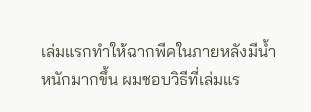เล่มแรกทำให้ฉากพีคในภายหลังมีน้ำหนักมากขึ้น ผมชอบวิธีที่เล่มแร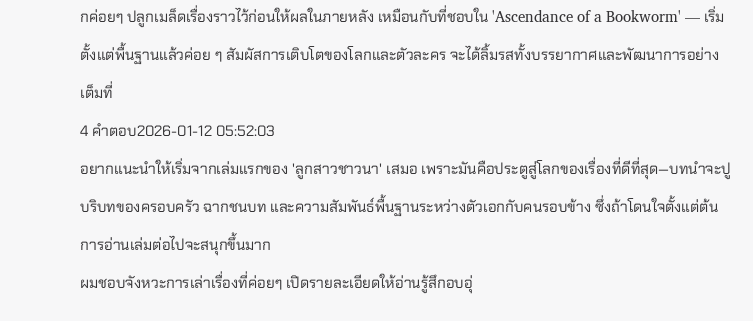กค่อยๆ ปลูกเมล็ดเรื่องราวไว้ก่อนให้ผลในภายหลัง เหมือนกับที่ชอบใน 'Ascendance of a Bookworm' — เริ่มตั้งแต่พื้นฐานแล้วค่อย ๆ สัมผัสการเติบโตของโลกและตัวละคร จะได้ลิ้มรสทั้งบรรยากาศและพัฒนาการอย่างเต็มที่
4 คำตอบ2026-01-12 05:52:03
อยากแนะนำให้เริ่มจากเล่มแรกของ 'ลูกสาวชาวนา' เสมอ เพราะมันคือประตูสู่โลกของเรื่องที่ดีที่สุด—บทนำจะปูบริบทของครอบครัว ฉากชนบท และความสัมพันธ์พื้นฐานระหว่างตัวเอกกับคนรอบข้าง ซึ่งถ้าโดนใจตั้งแต่ต้น การอ่านเล่มต่อไปจะสนุกขึ้นมาก
ผมชอบจังหวะการเล่าเรื่องที่ค่อยๆ เปิดรายละเอียดให้อ่านรู้สึกอบอุ่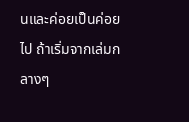นและค่อยเป็นค่อยไป ถ้าเริ่มจากเล่มกลางๆ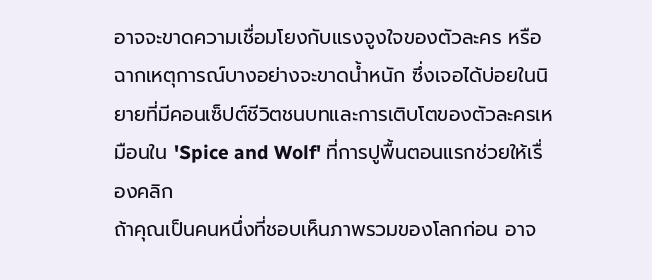อาจจะขาดความเชื่อมโยงกับแรงจูงใจของตัวละคร หรือฉากเหตุการณ์บางอย่างจะขาดน้ำหนัก ซึ่งเจอได้บ่อยในนิยายที่มีคอนเซ็ปต์ชีวิตชนบทและการเติบโตของตัวละครเหมือนใน 'Spice and Wolf' ที่การปูพื้นตอนแรกช่วยให้เรื่องคลิก
ถ้าคุณเป็นคนหนึ่งที่ชอบเห็นภาพรวมของโลกก่อน อาจ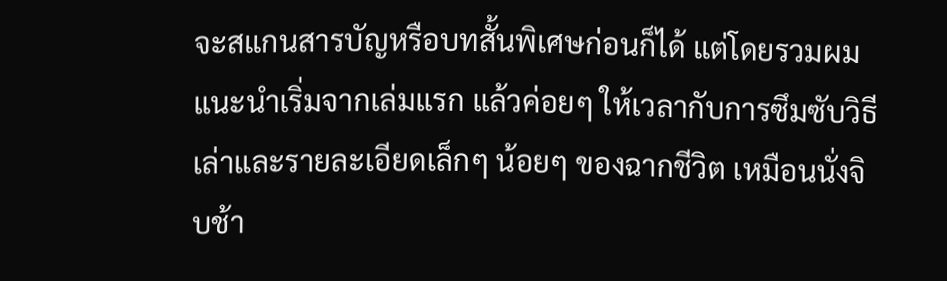จะสแกนสารบัญหรือบทสั้นพิเศษก่อนก็ได้ แต่โดยรวมผมแนะนำเริ่มจากเล่มแรก แล้วค่อยๆ ให้เวลากับการซึมซับวิธีเล่าและรายละเอียดเล็กๆ น้อยๆ ของฉากชีวิต เหมือนนั่งจิบช้า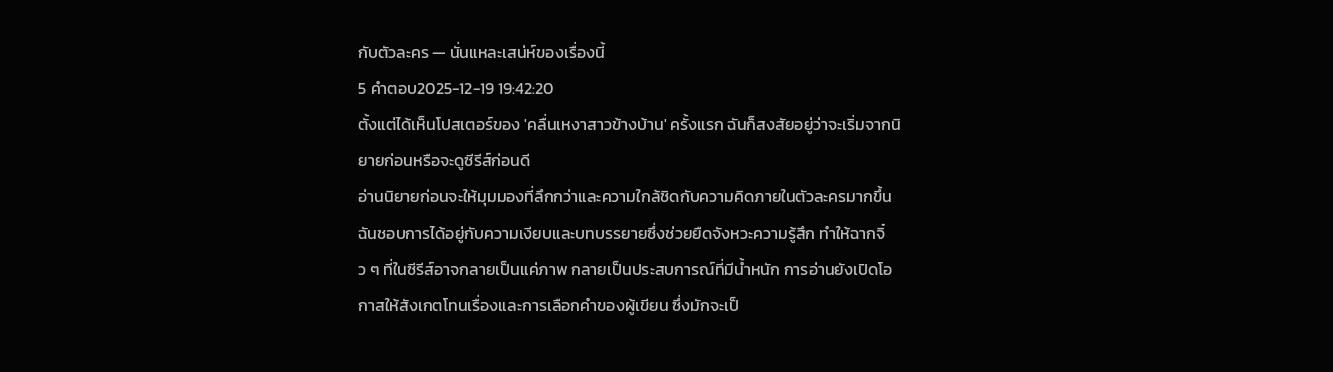กับตัวละคร — นั่นแหละเสน่ห์ของเรื่องนี้
5 คำตอบ2025-12-19 19:42:20
ตั้งแต่ได้เห็นโปสเตอร์ของ 'คลื่นเหงาสาวข้างบ้าน' ครั้งแรก ฉันก็สงสัยอยู่ว่าจะเริ่มจากนิยายก่อนหรือจะดูซีรีส์ก่อนดี
อ่านนิยายก่อนจะให้มุมมองที่ลึกกว่าและความใกล้ชิดกับความคิดภายในตัวละครมากขึ้น ฉันชอบการได้อยู่กับความเงียบและบทบรรยายซึ่งช่วยยืดจังหวะความรู้สึก ทำให้ฉากจิ๋ว ๆ ที่ในซีรีส์อาจกลายเป็นแค่ภาพ กลายเป็นประสบการณ์ที่มีน้ำหนัก การอ่านยังเปิดโอกาสให้สังเกตโทนเรื่องและการเลือกคำของผู้เขียน ซึ่งมักจะเป็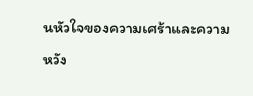นหัวใจของความเศร้าและความหวัง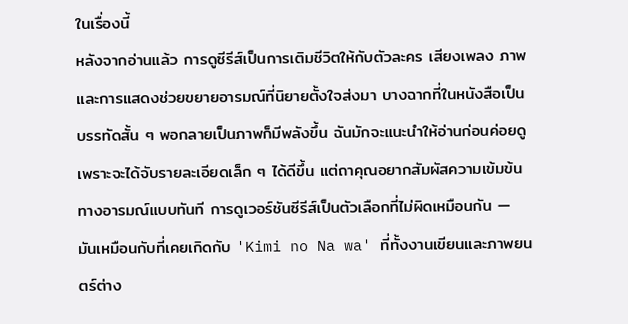ในเรื่องนี้
หลังจากอ่านแล้ว การดูซีรีส์เป็นการเติมชีวิตให้กับตัวละคร เสียงเพลง ภาพ และการแสดงช่วยขยายอารมณ์ที่นิยายตั้งใจส่งมา บางฉากที่ในหนังสือเป็นบรรทัดสั้น ๆ พอกลายเป็นภาพก็มีพลังขึ้น ฉันมักจะแนะนำให้อ่านก่อนค่อยดู เพราะจะได้จับรายละเอียดเล็ก ๆ ได้ดีขึ้น แต่ถาคุณอยากสัมผัสความเข้มข้นทางอารมณ์แบบทันที การดูเวอร์ชันซีรีส์เป็นตัวเลือกที่ไม่ผิดเหมือนกัน — มันเหมือนกับที่เคยเกิดกับ 'Kimi no Na wa' ที่ทั้งงานเขียนและภาพยนตร์ต่าง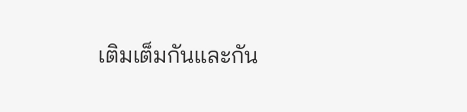เติมเต็มกันและกัน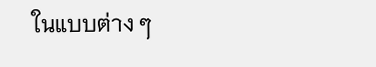ในแบบต่าง ๆ